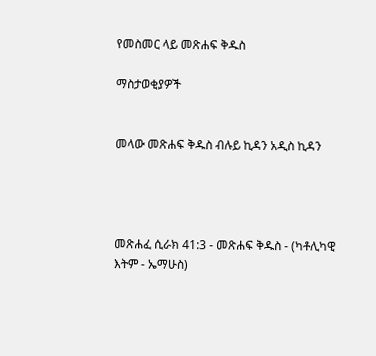የመስመር ላይ መጽሐፍ ቅዱስ

ማስታወቂያዎች


መላው መጽሐፍ ቅዱስ ብሉይ ኪዳን አዲስ ኪዳን




መጽሐፈ ሲራክ 41:3 - መጽሐፍ ቅዱስ - (ካቶሊካዊ እትም - ኤማሁስ)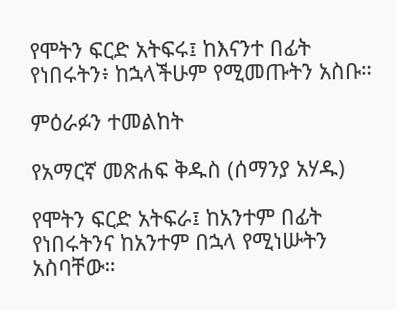የሞትን ፍርድ አትፍሩ፤ ከእናንተ በፊት የነበሩትን፥ ከኋላችሁም የሚመጡትን አስቡ።

ምዕራፉን ተመልከት

የአማርኛ መጽሐፍ ቅዱስ (ሰማንያ አሃዱ)

የሞትን ፍርድ አትፍራ፤ ከአንተም በፊት የነበሩትንና ከአንተም በኋላ የሚነሡትን አስባቸው።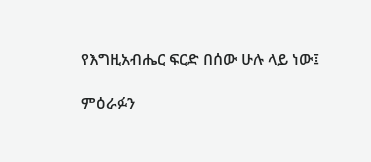የእግዚአብሔር ፍርድ በሰው ሁሉ ላይ ነው፤

ምዕራፉን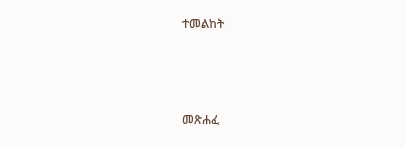ተመልከት



መጽሐፈ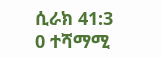ሲራክ 41:3
0 ተሻማሚ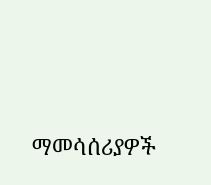ማመሳሰሪያዎች